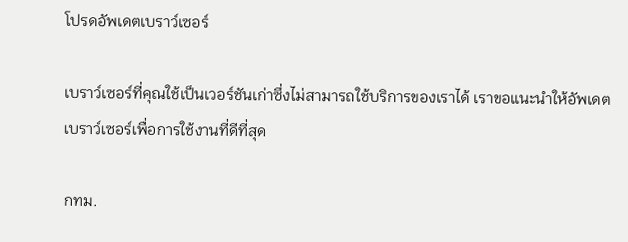โปรดอัพเดตเบราว์เซอร์

เบราว์เซอร์ที่คุณใช้เป็นเวอร์ชันเก่าซึ่งไม่สามารถใช้บริการของเราได้ เราขอแนะนำให้อัพเดตเบราว์เซอร์เพื่อการใช้งานที่ดีที่สุด

กทม.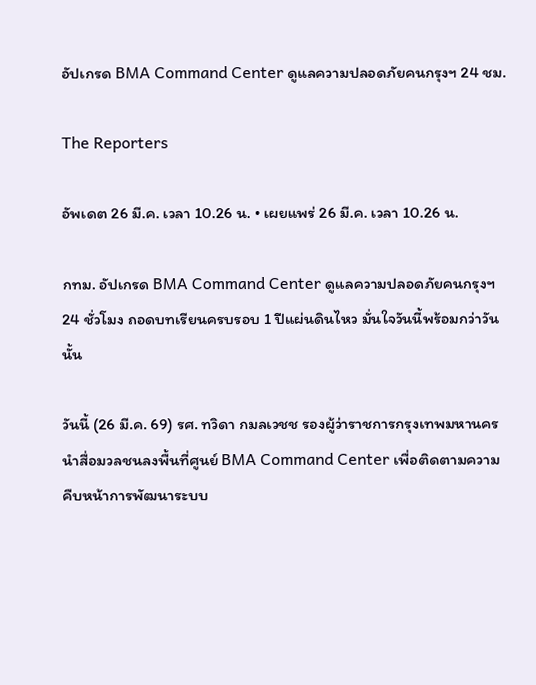อัปเกรด BMA Command Center ดูแลความปลอดภัยคนกรุงฯ 24 ชม.

The Reporters

อัพเดต 26 มี.ค. เวลา 10.26 น. • เผยแพร่ 26 มี.ค. เวลา 10.26 น.

กทม. อัปเกรด BMA Command Center ดูแลความปลอดภัยคนกรุงฯ 24 ชั่วโมง ถอดบทเรียนครบรอบ 1 ปีแผ่นดินไหว มั่นใจวันนี้พร้อมกว่าวันนั้น

วันนี้ (26 มี.ค. 69) รศ. ทวิดา กมลเวชช รองผู้ว่าราชการกรุงเทพมหานคร นำสื่อมวลชนลงพื้นที่ศูนย์ BMA Command Center เพื่อติดตามความคืบหน้าการพัฒนาระบบ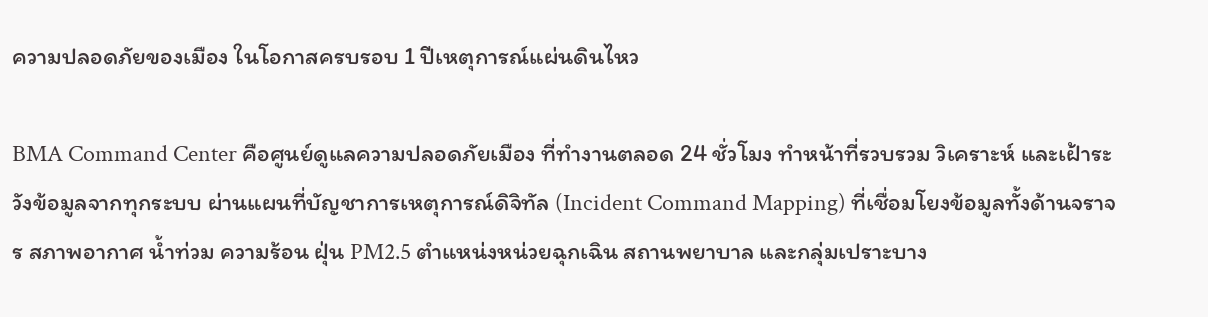ความปลอดภัยของเมือง ในโอกาสครบรอบ 1 ปีเหตุการณ์แผ่นดินไหว

BMA Command Center คือศูนย์ดูแลความปลอดภัยเมือง ที่ทำงานตลอด 24 ชั่วโมง ทำหน้าที่รวบรวม วิเคราะห์ และเฝ้าระวังข้อมูลจากทุกระบบ ผ่านแผนที่บัญชาการเหตุการณ์ดิจิทัล (Incident Command Mapping) ที่เชื่อมโยงข้อมูลทั้งด้านจราจร สภาพอากาศ น้ำท่วม ความร้อน ฝุ่น PM2.5 ตำแหน่งหน่วยฉุกเฉิน สถานพยาบาล และกลุ่มเปราะบาง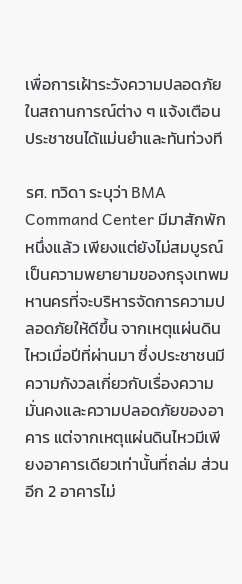เพื่อการเฝ้าระวังความปลอดภัยในสถานการณ์ต่าง ๆ แจ้งเตือนประชาชนได้แม่นยำและทันท่วงที

รศ. ทวิดา ระบุว่า BMA Command Center มีมาสักพักหนึ่งแล้ว เพียงแต่ยังไม่สมบูรณ์ เป็นความพยายามของกรุงเทพมหานครที่จะบริหารจัดการความปลอดภัยให้ดีขึ้น จากเหตุแผ่นดินไหวเมื่อปีที่ผ่านมา ซึ่งประชาชนมีความกังวลเกี่ยวกับเรื่องความมั่นคงและความปลอดภัยของอาคาร แต่จากเหตุแผ่นดินไหวมีเพียงอาคารเดียวเท่านั้นที่ถล่ม ส่วนอีก 2 อาคารไม่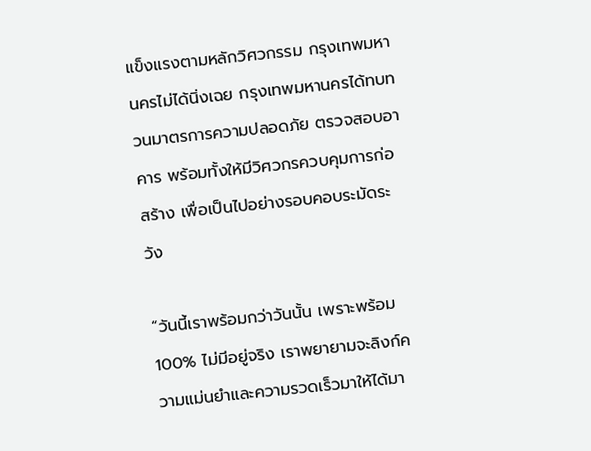แข็งแรงตามหลักวิศวกรรม กรุงเทพมหานครไม่ได้นิ่งเฉย กรุงเทพมหานครได้ทบทวนมาตรการความปลอดภัย ตรวจสอบอาคาร พร้อมทั้งให้มีวิศวกรควบคุมการก่อสร้าง เพื่อเป็นไปอย่างรอบคอบระมัดระวัง

“วันนี้เราพร้อมกว่าวันนั้น เพราะพร้อม 100% ไม่มีอยู่จริง เราพยายามจะลิงก์ความแม่นยำและความรวดเร็วมาให้ได้มา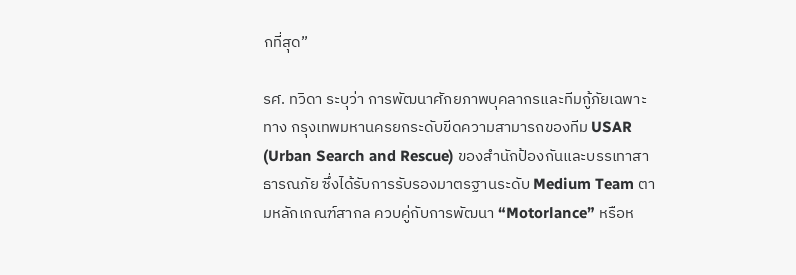กที่สุด”

รศ. ทวิดา ระบุว่า การพัฒนาศักยภาพบุคลากรและทีมกู้ภัยเฉพาะทาง กรุงเทพมหานครยกระดับขีดความสามารถของทีม USAR (Urban Search and Rescue) ของสำนักป้องกันและบรรเทาสาธารณภัย ซึ่งได้รับการรับรองมาตรฐานระดับ Medium Team ตามหลักเกณฑ์สากล ควบคู่กับการพัฒนา “Motorlance” หรือห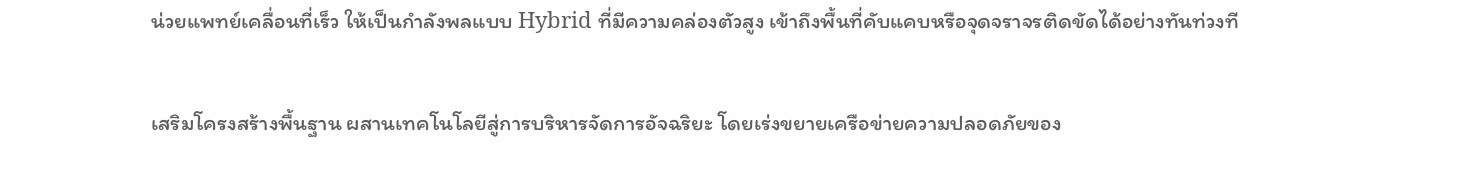น่วยแพทย์เคลื่อนที่เร็ว ให้เป็นกำลังพลแบบ Hybrid ที่มีความคล่องตัวสูง เข้าถึงพื้นที่คับแคบหรือจุดจราจรติดขัดได้อย่างทันท่วงที

เสริมโครงสร้างพื้นฐาน ผสานเทคโนโลยีสู่การบริหารจัดการอัจฉริยะ โดยเร่งขยายเครือข่ายความปลอดภัยของ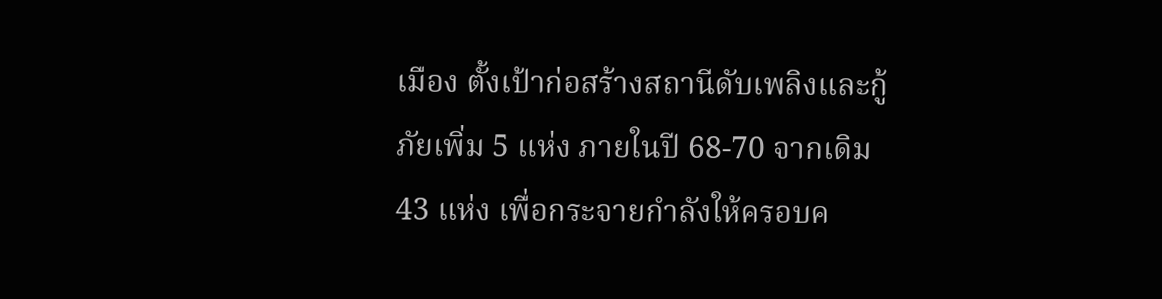เมือง ตั้งเป้าก่อสร้างสถานีดับเพลิงและกู้ภัยเพิ่ม 5 แห่ง ภายในปี 68-70 จากเดิม 43 แห่ง เพื่อกระจายกำลังให้ครอบค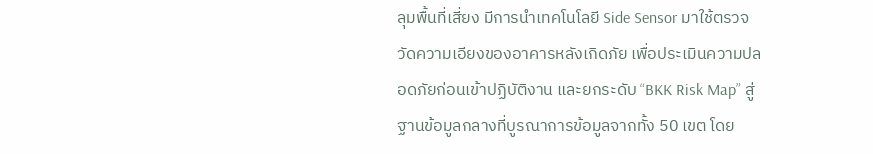ลุมพื้นที่เสี่ยง มีการนำเทคโนโลยี Side Sensor มาใช้ตรวจวัดความเอียงของอาคารหลังเกิดภัย เพื่อประเมินความปลอดภัยก่อนเข้าปฏิบัติงาน และยกระดับ “BKK Risk Map” สู่ฐานข้อมูลกลางที่บูรณาการข้อมูลจากทั้ง 50 เขต โดย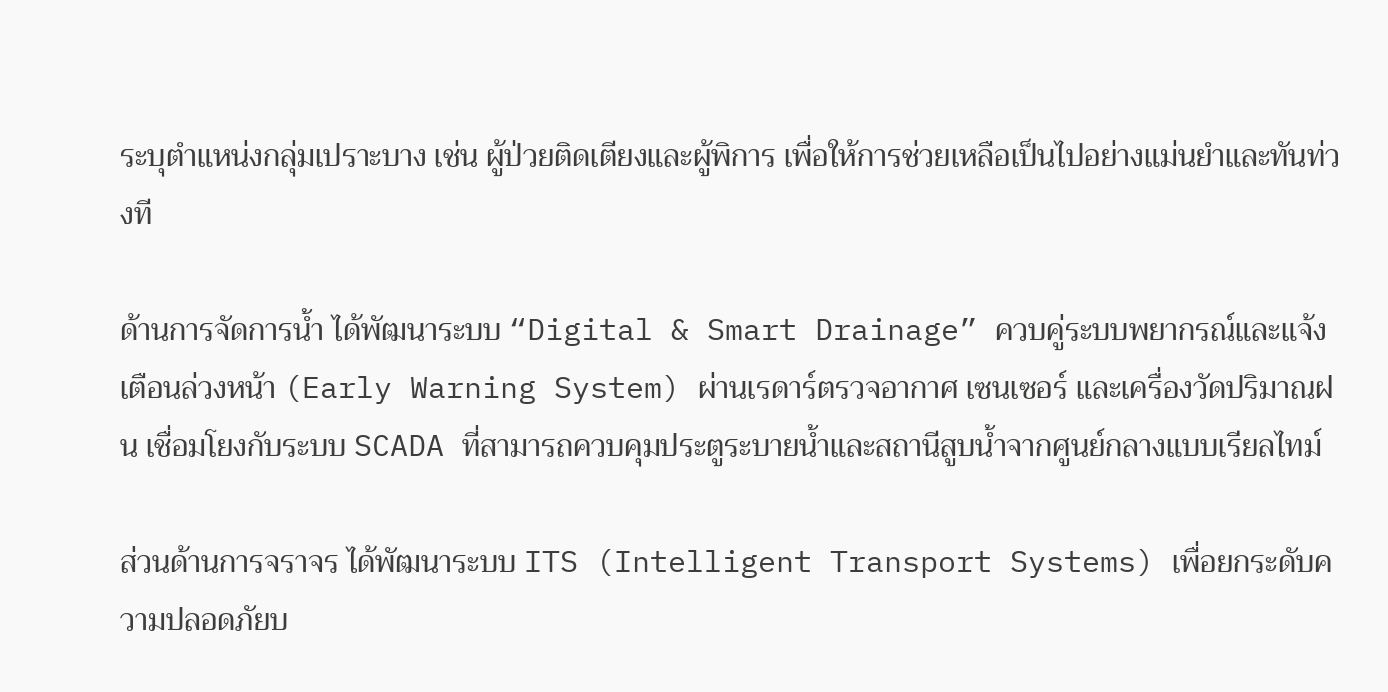ระบุตำแหน่งกลุ่มเปราะบาง เช่น ผู้ป่วยติดเตียงและผู้พิการ เพื่อให้การช่วยเหลือเป็นไปอย่างแม่นยำและทันท่วงที

ด้านการจัดการน้ำ ได้พัฒนาระบบ “Digital & Smart Drainage” ควบคู่ระบบพยากรณ์และแจ้งเตือนล่วงหน้า (Early Warning System) ผ่านเรดาร์ตรวจอากาศ เซนเซอร์ และเครื่องวัดปริมาณฝน เชื่อมโยงกับระบบ SCADA ที่สามารถควบคุมประตูระบายน้ำและสถานีสูบน้ำจากศูนย์กลางแบบเรียลไทม์

ส่วนด้านการจราจร ได้พัฒนาระบบ ITS (Intelligent Transport Systems) เพื่อยกระดับความปลอดภัยบ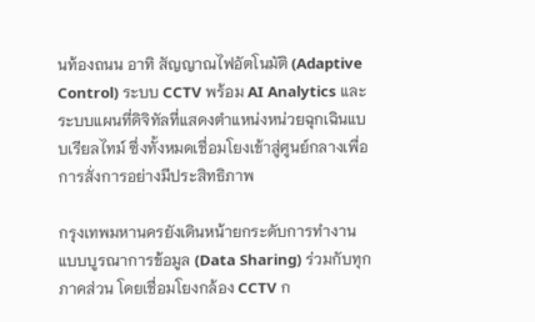นท้องถนน อาทิ สัญญาณไฟอัตโนมัติ (Adaptive Control) ระบบ CCTV พร้อม AI Analytics และระบบแผนที่ดิจิทัลที่แสดงตำแหน่งหน่วยฉุกเฉินแบบเรียลไทม์ ซึ่งทั้งหมดเชื่อมโยงเข้าสู่ศูนย์กลางเพื่อการสั่งการอย่างมีประสิทธิภาพ

กรุงเทพมหานครยังเดินหน้ายกระดับการทำงานแบบบูรณาการข้อมูล (Data Sharing) ร่วมกับทุกภาคส่วน โดยเชื่อมโยงกล้อง CCTV ก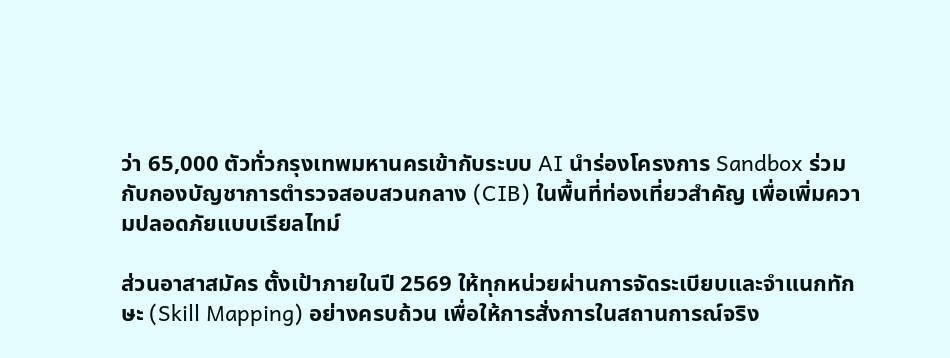ว่า 65,000 ตัวทั่วกรุงเทพมหานครเข้ากับระบบ AI นำร่องโครงการ Sandbox ร่วมกับกองบัญชาการตำรวจสอบสวนกลาง (CIB) ในพื้นที่ท่องเที่ยวสำคัญ เพื่อเพิ่มความปลอดภัยแบบเรียลไทม์

ส่วนอาสาสมัคร ตั้งเป้าภายในปี 2569 ให้ทุกหน่วยผ่านการจัดระเบียบและจำแนกทักษะ (Skill Mapping) อย่างครบถ้วน เพื่อให้การสั่งการในสถานการณ์จริง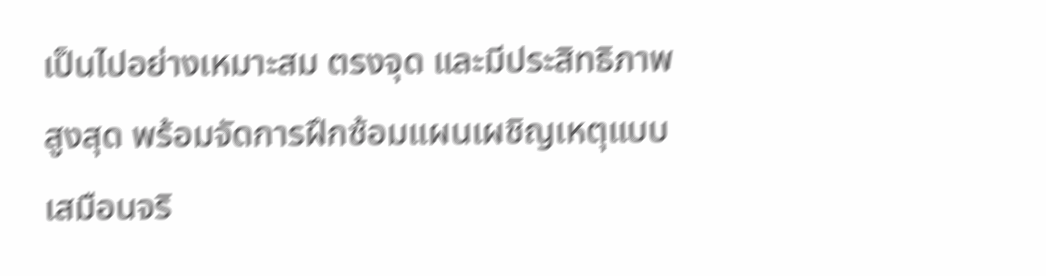เป็นไปอย่างเหมาะสม ตรงจุด และมีประสิทธิภาพสูงสุด พร้อมจัดการฝึกซ้อมแผนเผชิญเหตุแบบเสมือนจริ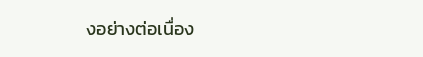งอย่างต่อเนื่อง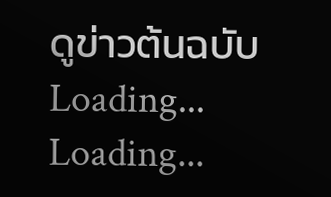ดูข่าวต้นฉบับ
Loading...
Loading...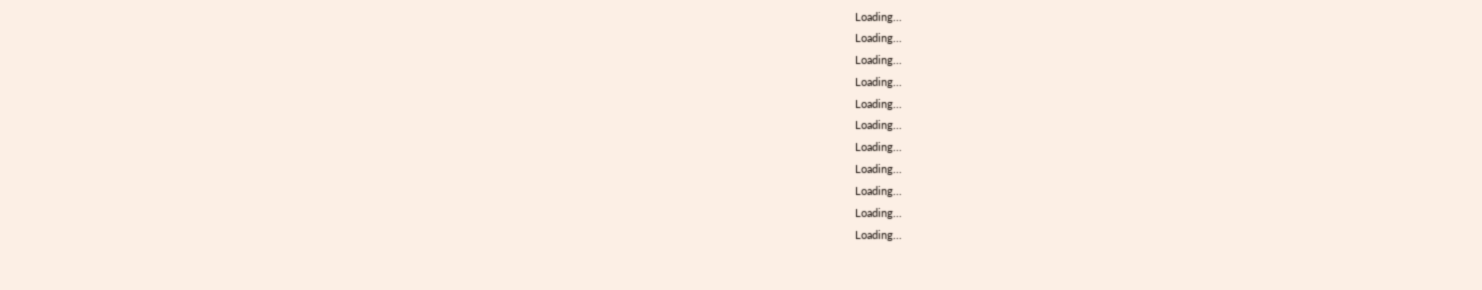Loading...
Loading...
Loading...
Loading...
Loading...
Loading...
Loading...
Loading...
Loading...
Loading...
Loading...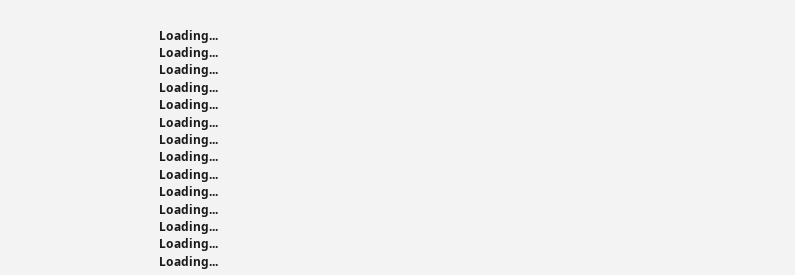Loading...
Loading...
Loading...
Loading...
Loading...
Loading...
Loading...
Loading...
Loading...
Loading...
Loading...
Loading...
Loading...
Loading...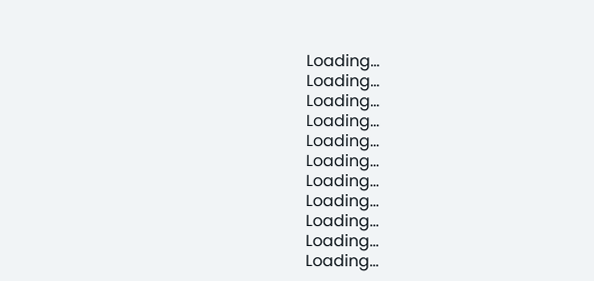Loading...
Loading...
Loading...
Loading...
Loading...
Loading...
Loading...
Loading...
Loading...
Loading...
Loading...